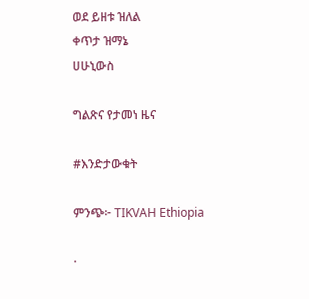ወደ ይዘቱ ዝለል
ቀጥታ ዝማኔ
ሀሁኒውስ

ግልጽና የታመነ ዜና

#እንድታውቁት

ምንጭ፦ TIKVAH Ethiopia

·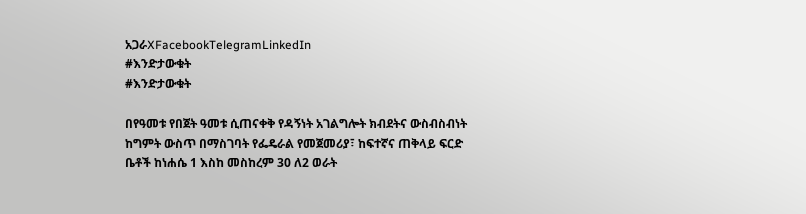አጋራXFacebookTelegramLinkedIn
#እንድታውቁት
#እንድታውቁት

በየዓመቱ የበጀት ዓመቱ ሲጠናቀቅ የዳኝነት አገልግሎት ክብደትና ውስብስብነት ከግምት ውስጥ በማስገባት የፌዴራል የመጀመሪያ፣ ከፍተኛና ጠቅላይ ፍርድ ቤቶች ከነሐሴ 1 እስከ መስከረም 30 ለ2 ወራት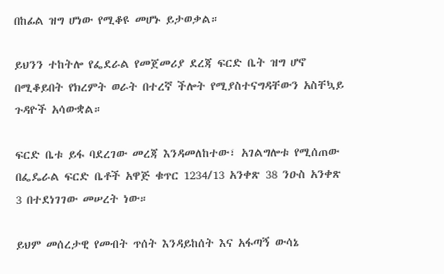በከፊል ዝግ ሆነው የሚቆዩ መሆኑ ይታወቃል።

ይህንን ተከትሎ የፌደራል የመጀመሪያ ደረጃ ፍርድ ቤት ዝግ ሆኖ በሚቆይበት የክረምት ወራት በተረኛ ችሎት የሚያስተናግዳቸውን አስቸኳይ ጉዳዮች አሳውቋል።

ፍርድ ቤቱ ይፋ ባደረገው መረጃ እንዳመለከተው፣ አገልግሎቱ የሚሰጠው በፌዴራል ፍርድ ቤቶች አዋጅ ቁጥር 1234/13 አንቀጽ 38 ንዑስ አንቀጽ 3 በተደነገገው መሠረት ነው።

ይህም መሰረታዊ የመብት ጥሰት እንዳይከሰት እና አፋጣኝ ውሳኔ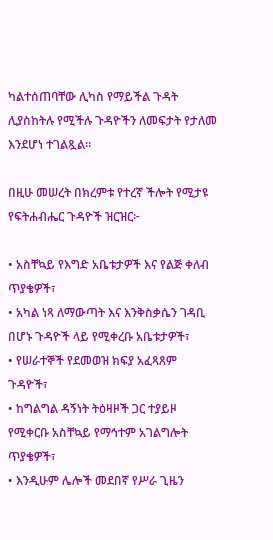ካልተሰጠባቸው ሊካስ የማይችል ጉዳት ሊያስከትሉ የሚችሉ ጉዳዮችን ለመፍታት የታለመ እንደሆነ ተገልጿል።

በዚሁ መሠረት በክረምቱ የተረኛ ችሎት የሚታዩ የፍትሐብሔር ጉዳዮች ዝርዝር፦

• አስቸኳይ የእግድ አቤቱታዎች እና የልጅ ቀለብ ጥያቄዎች፣
• አካል ነጻ ለማውጣት እና እንቅስቃሴን ገዳቢ በሆኑ ጉዳዮች ላይ የሚቀረቡ አቤቱታዎች፣
• የሠራተኞች የደመወዝ ክፍያ አፈጻጸም ጉዳዮች፣
• ከግልግል ዳኝነት ትዕዛዞች ጋር ተያይዞ የሚቀርቡ አስቸኳይ የማኅተም አገልግሎት ጥያቄዎች፣
• እንዲሁም ሌሎች መደበኛ የሥራ ጊዜን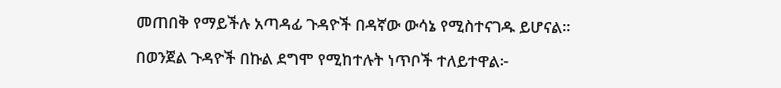መጠበቅ የማይችሉ አጣዳፊ ጉዳዮች በዳኛው ውሳኔ የሚስተናገዱ ይሆናል።

በወንጀል ጉዳዮች በኩል ደግሞ የሚከተሉት ነጥቦች ተለይተዋል፦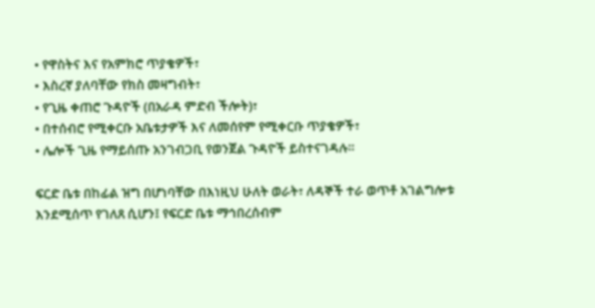• የዋስትና እና የአምክሮ ጥያቄዎች፣
• እስረኛ ያለባቸው የክስ መዛግብት፣
• የጊዜ ቀጠሮ ጉዳዮች (በአራዳ ምድብ ችሎት)፣
• በተሰብሮ የሚቀርቡ አቤቱታዎች እና ለመሰየም የሚቀርቡ ጥያቄዎች፣
• ሌሎች ጊዜ የማይሰጡ አንገብጋቢ የወንጀል ጉዳዮች ይስተናገዳሉ።

ፍርድ ቤቱ በከፊል ዝግ በሆነባቸው በእነዚህ ሁለት ወራት፣ ለዳኞች ተራ ወጥቶ አገልግሎቱ እንደሚሰጥ የገለጸ ሲሆን፤ የፍርድ ቤቱ ማኅበረሰብም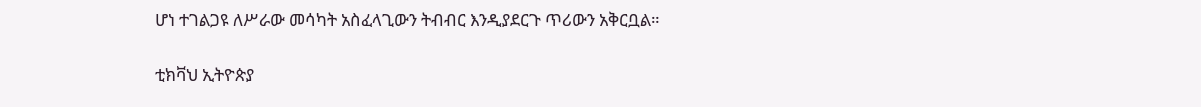ሆነ ተገልጋዩ ለሥራው መሳካት አስፈላጊውን ትብብር እንዲያደርጉ ጥሪውን አቅርቧል።

ቲክቫህ ኢትዮጵያ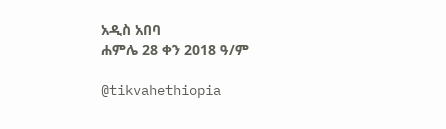አዲስ አበባ
ሐምሌ 28 ቀን 2018 ዓ/ም

@tikvahethiopia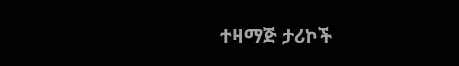ተዛማጅ ታሪኮች